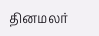தினமலர்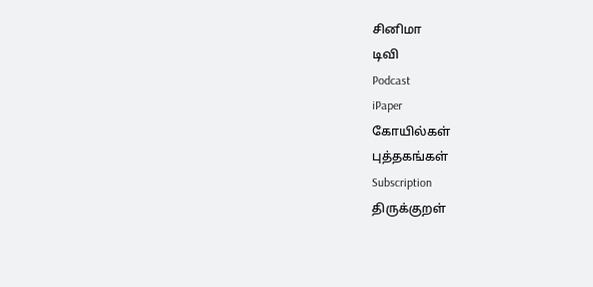சினிமா
டிவி
Podcast
iPaper
கோயில்கள்
புத்தகங்கள்
Subscription
திருக்குறள்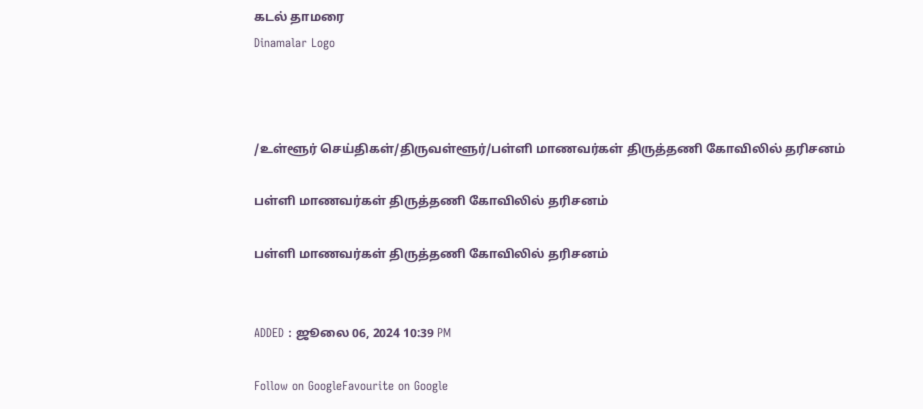கடல் தாமரை
Dinamalar Logo



/உள்ளூர் செய்திகள்/திருவள்ளூர்/பள்ளி மாணவர்கள் திருத்தணி கோவிலில் தரிசனம்

பள்ளி மாணவர்கள் திருத்தணி கோவிலில் தரிசனம்

பள்ளி மாணவர்கள் திருத்தணி கோவிலில் தரிசனம்


ADDED : ஜூலை 06, 2024 10:39 PM

Follow on GoogleFavourite on Google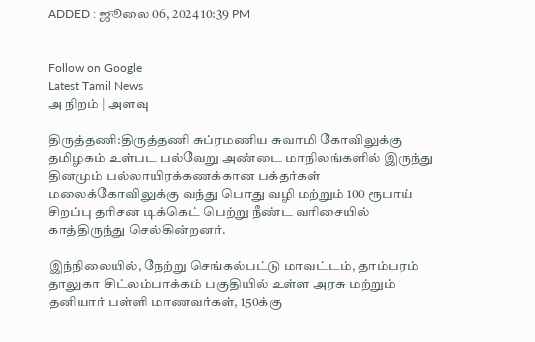ADDED : ஜூலை 06, 2024 10:39 PM


Follow on Google
Latest Tamil News
அ நிறம் | அளவு

திருத்தணி:திருத்தணி சுப்ரமணிய சுவாமி கோவிலுக்கு தமிழகம் உள்பட பல்வேறு அண்டை மாநிலங்களில் இருந்து தினமும் பல்லாயிரக்கணக்கான பக்தர்கள் மலைக்கோவிலுக்கு வந்து பொது வழி மற்றும் 100 ரூபாய் சிறப்பு தரிசன டிக்கெட் பெற்று நீண்ட வரிசையில் காத்திருந்து செல்கின்றனர்.

இந்நிலையில், நேற்று செங்கல்பட்டு மாவட்டம், தாம்பரம் தாலுகா சிட்லம்பாக்கம் பகுதியில் உள்ள அரசு மற்றும் தனியார் பள்ளி மாணவர்கள், 150க்கு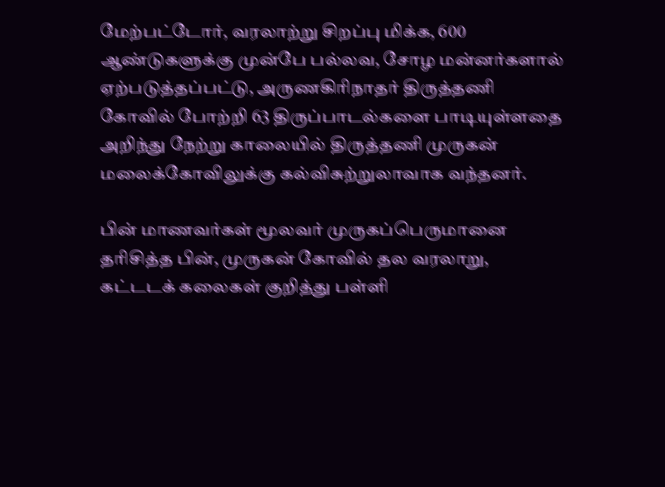மேற்பட்டோர், வரலாற்று சிறப்பு மிக்க, 600 ஆண்டுகளுக்கு முன்பே பல்லவ, சோழ மன்னர்களால் ஏற்படுத்தப்பட்டு, அருணகிரிநாதர் திருத்தணி கோவில் போற்றி 63 திருப்பாடல்களை பாடியுள்ளதை அறிந்து நேற்று காலையில் திருத்தணி முருகன் மலைக்கோவிலுக்கு கல்விசுற்றுலாவாக வந்தனர்.

பின் மாணவர்கள் மூலவர் முருகப்பெருமானை தரிசித்த பின், முருகன் கோவில் தல வரலாறு, கட்டடக் கலைகள் குறித்து பள்ளி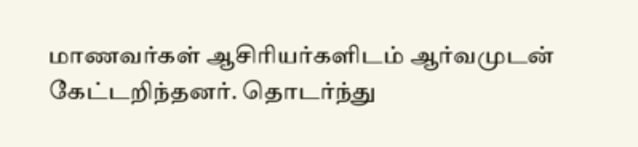மாணவர்கள் ஆசிரியர்களிடம் ஆர்வமுடன் கேட்டறிந்தனர். தொடர்ந்து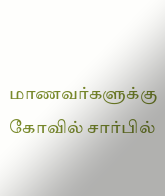மாணவர்களுக்கு கோவில் சார்பில்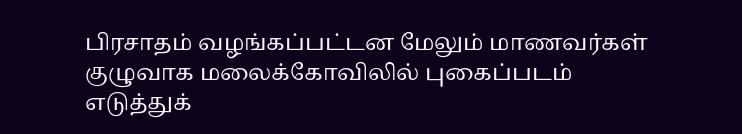பிரசாதம் வழங்கப்பட்டன மேலும் மாணவர்கள் குழுவாக மலைக்கோவிலில் புகைப்படம் எடுத்துக்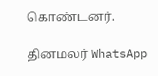கொண்டனர்.

தினமலர் WhatsApp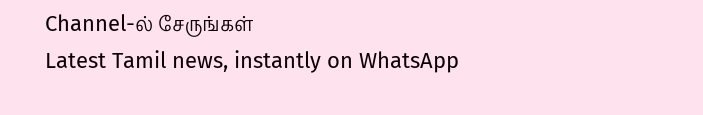Channel-ல் சேருங்கள்
Latest Tamil news, instantly on WhatsApp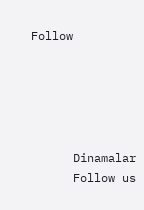Follow





      Dinamalar
      Follow us